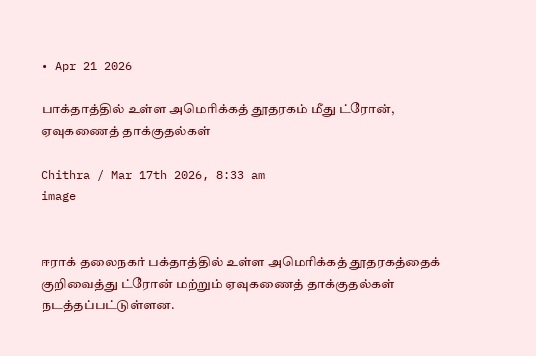• Apr 21 2026

பாக்தாத்தில் உள்ள அமெரிக்கத் தூதரகம் மீது ட்ரோன், ஏவுகணைத் தாக்குதல்கள்

Chithra / Mar 17th 2026, 8:33 am
image


ஈராக் தலைநகர் பக்தாத்தில் உள்ள அமெரிக்கத் தூதரகத்தைக் குறிவைத்து ட்ரோன் மற்றும் ஏவுகணைத் தாக்குதல்கள் நடத்தப்பட்டுள்ளன.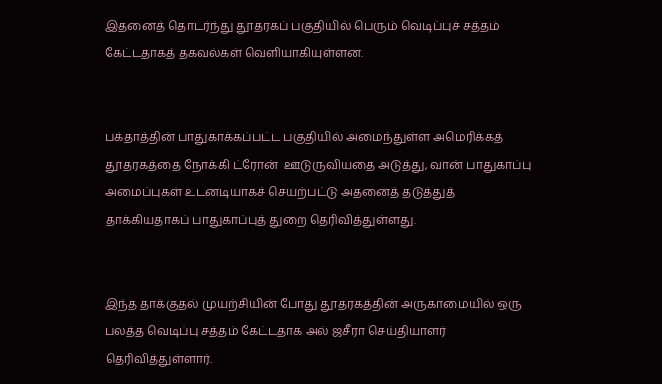இதனைத் தொடர்ந்து தூதரகப் பகுதியில் பெரும் வெடிப்புச் சத்தம் கேட்டதாகத் தகவல்கள் வெளியாகியுள்ளன.


பக்தாத்தின் பாதுகாக்கப்பட்ட பகுதியில் அமைந்துள்ள அமெரிக்கத் தூதரகத்தை நோக்கி ட்ரோன்  ஊடுருவியதை அடுத்து, வான் பாதுகாப்பு அமைப்புகள் உடனடியாகச் செயற்பட்டு அதனைத் தடுத்துத் தாக்கியதாகப் பாதுகாப்புத் துறை தெரிவித்துள்ளது.


இந்த தாக்குதல் முயற்சியின் போது தூதரகத்தின் அருகாமையில் ஒரு பலத்த வெடிப்பு சத்தம் கேட்டதாக அல் ஜசீரா செய்தியாளர் தெரிவித்துள்ளார்.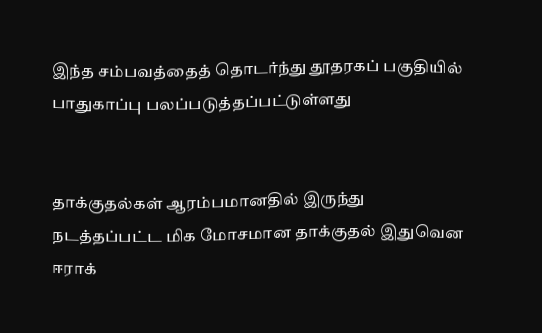இந்த சம்பவத்தைத் தொடர்ந்து தூதரகப் பகுதியில் பாதுகாப்பு பலப்படுத்தப்பட்டுள்ளது


தாக்குதல்கள் ஆரம்பமானதில் இருந்து நடத்தப்பட்ட மிக மோசமான தாக்குதல் இதுவென ஈராக்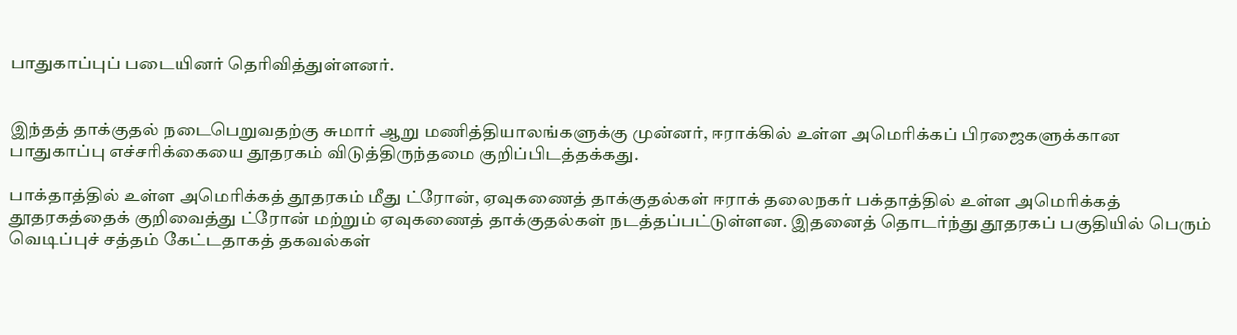பாதுகாப்புப் படையினர் தெரிவித்துள்ளனர்.


இந்தத் தாக்குதல் நடைபெறுவதற்கு சுமார் ஆறு மணித்தியாலங்களுக்கு முன்னர், ஈராக்கில் உள்ள அமெரிக்கப் பிரஜைகளுக்கான பாதுகாப்பு எச்சரிக்கையை தூதரகம் விடுத்திருந்தமை குறிப்பிடத்தக்கது.

பாக்தாத்தில் உள்ள அமெரிக்கத் தூதரகம் மீது ட்ரோன், ஏவுகணைத் தாக்குதல்கள் ஈராக் தலைநகர் பக்தாத்தில் உள்ள அமெரிக்கத் தூதரகத்தைக் குறிவைத்து ட்ரோன் மற்றும் ஏவுகணைத் தாக்குதல்கள் நடத்தப்பட்டுள்ளன. இதனைத் தொடர்ந்து தூதரகப் பகுதியில் பெரும் வெடிப்புச் சத்தம் கேட்டதாகத் தகவல்கள்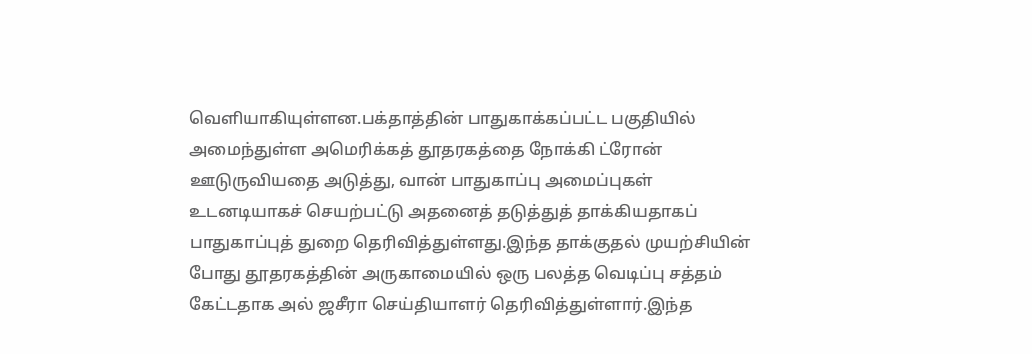வெளியாகியுள்ளன.பக்தாத்தின் பாதுகாக்கப்பட்ட பகுதியில் அமைந்துள்ள அமெரிக்கத் தூதரகத்தை நோக்கி ட்ரோன்  ஊடுருவியதை அடுத்து, வான் பாதுகாப்பு அமைப்புகள் உடனடியாகச் செயற்பட்டு அதனைத் தடுத்துத் தாக்கியதாகப் பாதுகாப்புத் துறை தெரிவித்துள்ளது.இந்த தாக்குதல் முயற்சியின் போது தூதரகத்தின் அருகாமையில் ஒரு பலத்த வெடிப்பு சத்தம் கேட்டதாக அல் ஜசீரா செய்தியாளர் தெரிவித்துள்ளார்.இந்த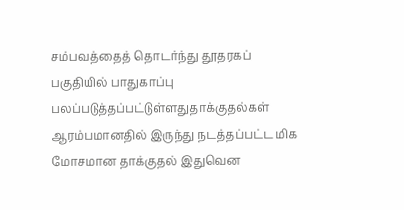சம்பவத்தைத் தொடர்ந்து தூதரகப் பகுதியில் பாதுகாப்பு பலப்படுத்தப்பட்டுள்ளதுதாக்குதல்கள் ஆரம்பமானதில் இருந்து நடத்தப்பட்ட மிக மோசமான தாக்குதல் இதுவென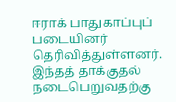ஈராக் பாதுகாப்புப் படையினர் தெரிவித்துள்ளனர். இந்தத் தாக்குதல் நடைபெறுவதற்கு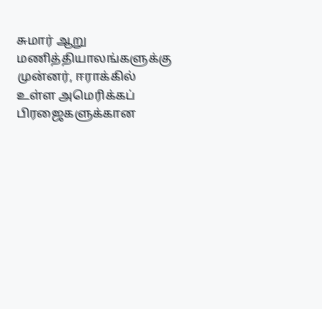சுமார் ஆறு மணித்தியாலங்களுக்கு முன்னர், ஈராக்கில் உள்ள அமெரிக்கப் பிரஜைகளுக்கான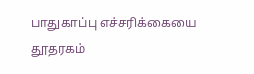பாதுகாப்பு எச்சரிக்கையை தூதரகம்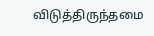விடுத்திருந்தமை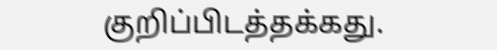குறிப்பிடத்தக்கது.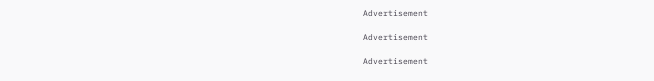Advertisement

Advertisement

Advertisement